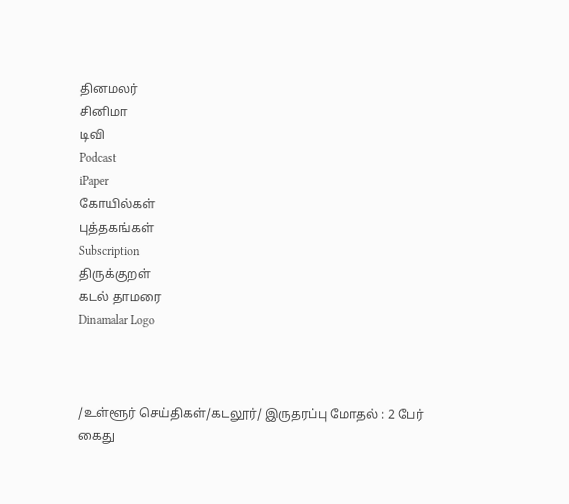தினமலர்
சினிமா
டிவி
Podcast
iPaper
கோயில்கள்
புத்தகங்கள்
Subscription
திருக்குறள்
கடல் தாமரை
Dinamalar Logo



/உள்ளூர் செய்திகள்/கடலூர்/ இருதரப்பு மோதல் : 2 பேர் கைது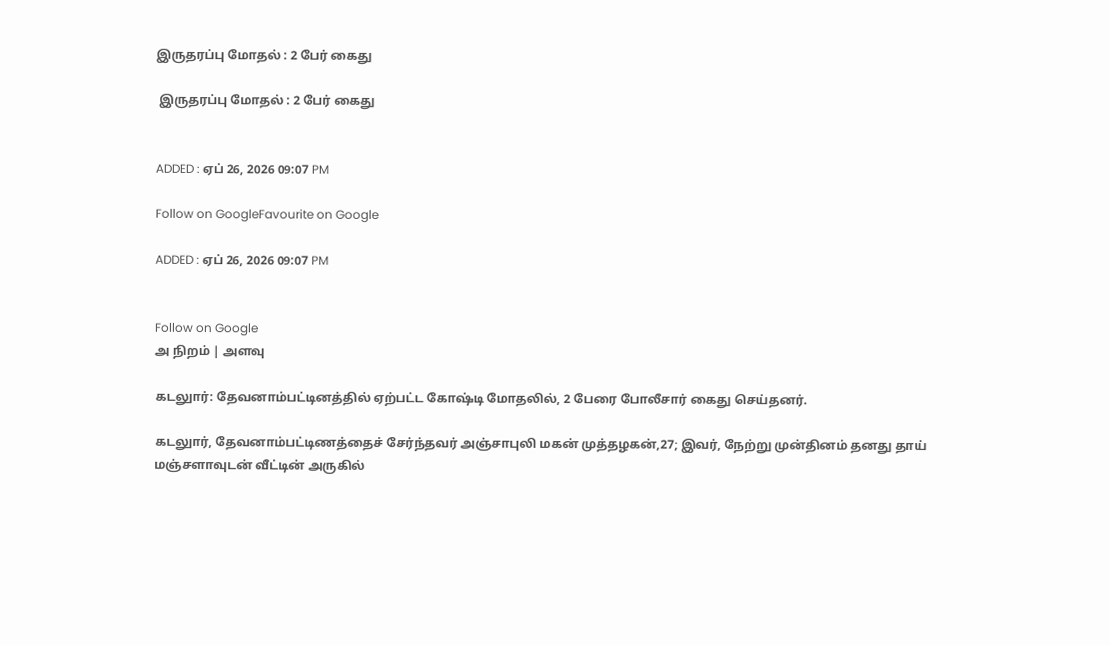இருதரப்பு மோதல் : 2 பேர் கைது

 இருதரப்பு மோதல் : 2 பேர் கைது


ADDED : ஏப் 26, 2026 09:07 PM

Follow on GoogleFavourite on Google

ADDED : ஏப் 26, 2026 09:07 PM


Follow on Google
அ நிறம் | அளவு

கடலுார்: தேவனாம்பட்டினத்தில் ஏற்பட்ட கோஷ்டி மோதலில், 2 பேரை போலீசார் கைது செய்தனர்.

கடலுார், தேவனாம்பட்டிணத்தைச் சேர்ந்தவர் அஞ்சாபுலி மகன் முத்தழகன்,27; இவர், நேற்று முன்தினம் தனது தாய் மஞ்சளாவுடன் வீட்டின் அருகில்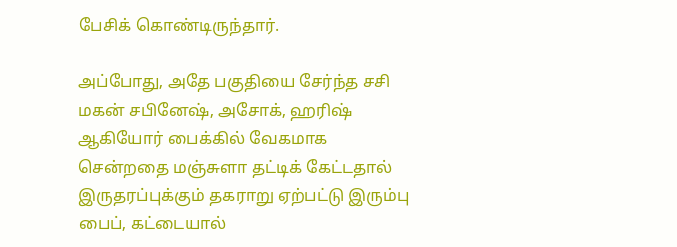பேசிக் கொண்டிருந்தார்.

அப்போது, அதே பகுதியை சேர்ந்த சசி மகன் சபினேஷ், அசோக், ஹரிஷ் ஆகியோர் பைக்கில் வேகமாக சென்றதை மஞ்சுளா தட்டிக் கேட்டதால் இருதரப்புக்கும் தகராறு ஏற்பட்டு இரும்பு பைப், கட்டையால்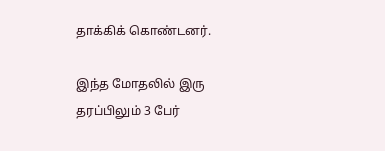தாக்கிக் கொண்டனர்.

இந்த மோதலில் இரு தரப்பிலும் 3 பேர்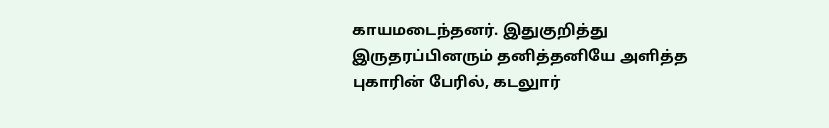காயமடைந்தனர். இதுகுறித்து இருதரப்பினரும் தனித்தனியே அளித்த புகாரின் பேரில், கடலுார்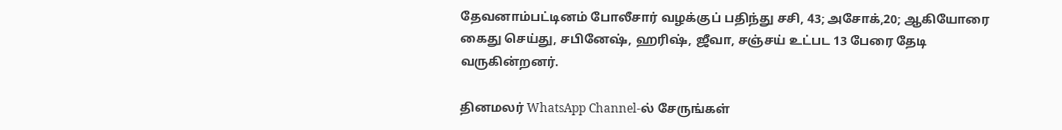தேவனாம்பட்டினம் போலீசார் வழக்குப் பதிந்து சசி, 43; அசோக்,20; ஆகியோரை கைது செய்து, சபினேஷ், ஹரிஷ், ஜீவா, சஞ்சய் உட்பட 13 பேரை தேடி வருகின்றனர்.

தினமலர் WhatsApp Channel-ல் சேருங்கள்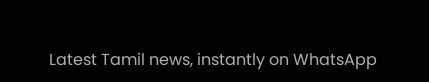Latest Tamil news, instantly on WhatsApp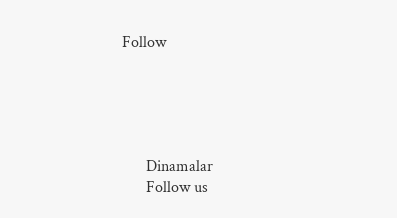Follow





      Dinamalar
      Follow us